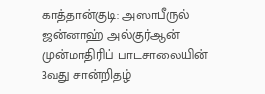காத்தான்குடி: அஸாபீருல் ஜன்னாஹ் அல்குர்ஆன் முன்மாதிரிப் பாடசாலையின் 3வது சான்றிதழ்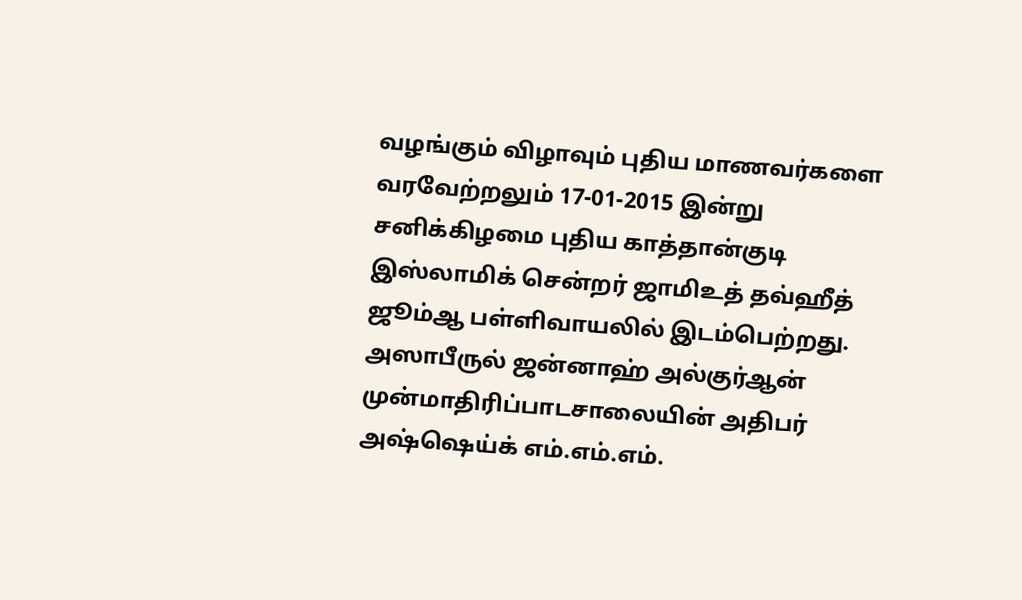வழங்கும் விழாவும் புதிய மாணவர்களை வரவேற்றலும் 17-01-2015 இன்று சனிக்கிழமை புதிய காத்தான்குடி இஸ்லாமிக் சென்றர் ஜாமிஉத் தவ்ஹீத் ஜூம்ஆ பள்ளிவாயலில் இடம்பெற்றது.
அஸாபீருல் ஜன்னாஹ் அல்குர்ஆன் முன்மாதிரிப்பாடசாலையின் அதிபர் அஷ்ஷெய்க் எம்.எம்.எம்.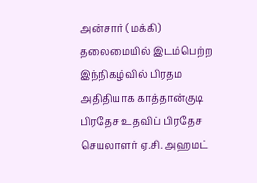அன்சார் (மக்கி) தலைமையில் இடம்பெற்ற இந்நிகழ்வில் பிரதம அதிதியாக காத்தான்குடி பிரதேச உதவிப் பிரதேச செயலாளர் ஏ.சி. அஹமட்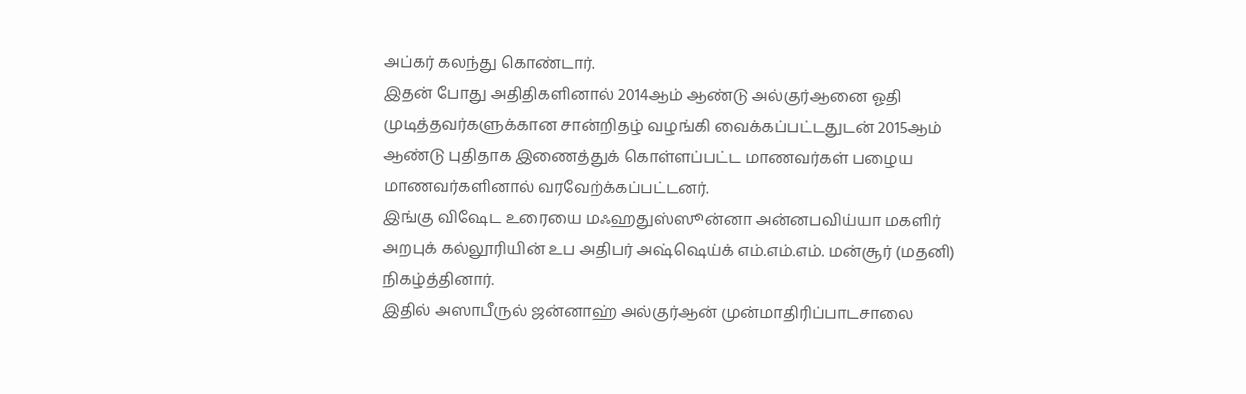அப்கர் கலந்து கொண்டார்.
இதன் போது அதிதிகளினால் 2014ஆம் ஆண்டு அல்குர்ஆனை ஓதி முடித்தவர்களுக்கான சான்றிதழ் வழங்கி வைக்கப்பட்டதுடன் 2015ஆம் ஆண்டு புதிதாக இணைத்துக் கொள்ளப்பட்ட மாணவர்கள் பழைய மாணவர்களினால் வரவேற்க்கப்பட்டனர்.
இங்கு விஷேட உரையை மஃஹதுஸ்ஸூன்னா அன்னபவிய்யா மகளிர் அறபுக் கல்லூரியின் உப அதிபர் அஷ்ஷெய்க் எம்.எம்.எம். மன்சூர் (மதனி) நிகழ்த்தினார்.
இதில் அஸாபீருல் ஜன்னாஹ் அல்குர்ஆன் முன்மாதிரிப்பாடசாலை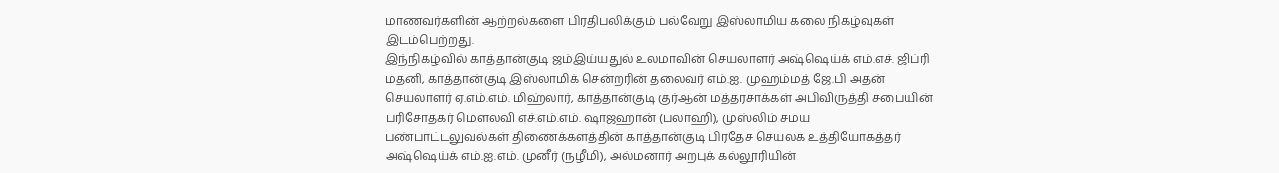மாணவர்களின் ஆற்றல்களை பிரதிபலிக்கும் பல்வேறு இஸ்லாமிய கலை நிகழ்வுகள் இடம்பெற்றது.
இந்நிகழ்வில் காத்தான்குடி ஜம்இய்யதுல் உலமாவின் செயலாளர் அஷ்ஷெய்க் எம்.எச். ஜிப்ரி மதனி, காத்தான்குடி இஸ்லாமிக் சென்றரின் தலைவர் எம்.ஐ. முஹம்மத் ஜே.பி அதன் செயலாளர் ஏ.எம்.எம். மிஹ்லார், காத்தான்குடி குர்ஆன் மத்தரசாக்கள் அபிவிருத்தி சபையின் பரிசோதகர் மௌலவி எச்.எம்.எம். ஷாஜஹான் (பலாஹி), முஸ்லிம் சமய பண்பாட்டலுவல்கள் திணைக்களத்தின் காத்தான்குடி பிரதேச செயலக உத்தியோகத்தர் அஷ்ஷெய்க் எம்.ஐ.எம். முனீர் (நழீமி), அல்மனார் அறபுக் கல்லூரியின்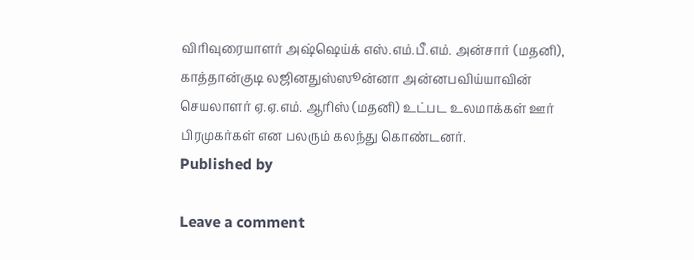விரிவுரையாளர் அஷ்ஷெய்க் எஸ்.எம்.பீ.எம். அன்சார் (மதனி), காத்தான்குடி லஜினதுஸ்ஸூன்னா அன்னபவிய்யாவின் செயலாளர் ஏ.ஏ.எம். ஆரிஸ் (மதனி) உட்பட உலமாக்கள் ஊர் பிரமுகர்கள் என பலரும் கலந்து கொண்டனர்.
Published by

Leave a comment